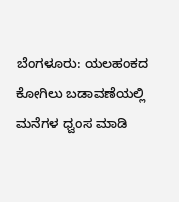ಬೆಂಗಳೂರು: ಯಲಹಂಕದ ಕೋಗಿಲು ಬಡಾವಣೆಯಲ್ಲಿ ಮನೆಗಳ ಧ್ವಂಸ ಮಾಡಿ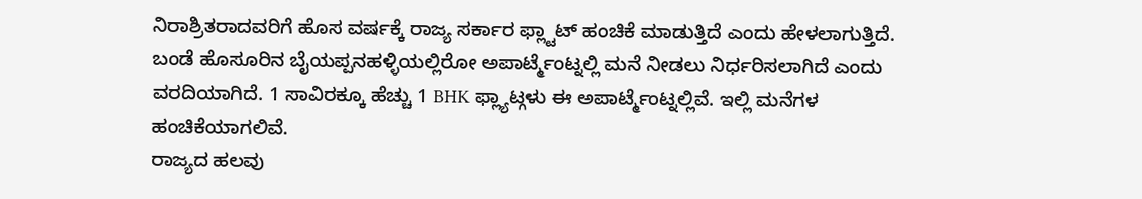ನಿರಾಶ್ರಿತರಾದವರಿಗೆ ಹೊಸ ವರ್ಷಕ್ಕೆ ರಾಜ್ಯ ಸರ್ಕಾರ ಫ್ಲ್ಟಾಟ್ ಹಂಚಿಕೆ ಮಾಡುತ್ತಿದೆ ಎಂದು ಹೇಳಲಾಗುತ್ತಿದೆ. ಬಂಡೆ ಹೊಸೂರಿನ ಬೈಯಪ್ಪನಹಳ್ಳಿಯಲ್ಲಿರೋ ಅಪಾರ್ಟ್ಮೆಂಟ್ನಲ್ಲಿ ಮನೆ ನೀಡಲು ನಿರ್ಧರಿಸಲಾಗಿದೆ ಎಂದು ವರದಿಯಾಗಿದೆ. 1 ಸಾವಿರಕ್ಕೂ ಹೆಚ್ಚು 1 BHK ಫ್ಲ್ಯಾಟ್ಗಳು ಈ ಅಪಾರ್ಟ್ಮೆಂಟ್ನಲ್ಲಿವೆ. ಇಲ್ಲಿ ಮನೆಗಳ ಹಂಚಿಕೆಯಾಗಲಿವೆ.
ರಾಜ್ಯದ ಹಲವು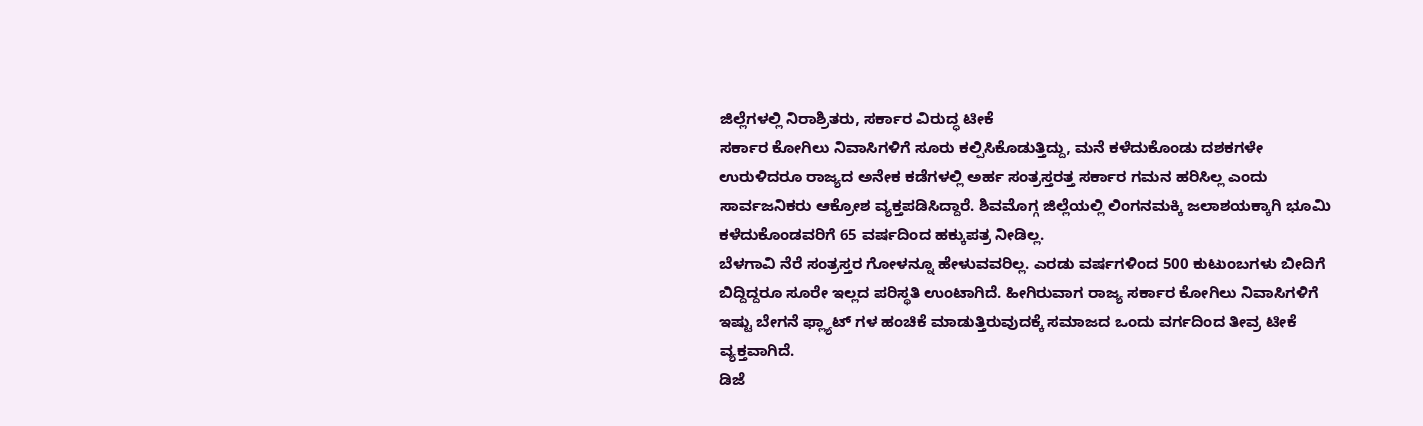ಜಿಲ್ಲೆಗಳಲ್ಲಿ ನಿರಾಶ್ರಿತರು, ಸರ್ಕಾರ ವಿರುದ್ಧ ಟೀಕೆ
ಸರ್ಕಾರ ಕೋಗಿಲು ನಿವಾಸಿಗಳಿಗೆ ಸೂರು ಕಲ್ಪಿಸಿಕೊಡುತ್ತಿದ್ದು, ಮನೆ ಕಳೆದುಕೊಂಡು ದಶಕಗಳೇ ಉರುಳಿದರೂ ರಾಜ್ಯದ ಅನೇಕ ಕಡೆಗಳಲ್ಲಿ ಅರ್ಹ ಸಂತ್ರಸ್ತರತ್ತ ಸರ್ಕಾರ ಗಮನ ಹರಿಸಿಲ್ಲ ಎಂದು ಸಾರ್ವಜನಿಕರು ಆಕ್ರೋಶ ವ್ಯಕ್ತಪಡಿಸಿದ್ದಾರೆ. ಶಿವಮೊಗ್ಗ ಜಿಲ್ಲೆಯಲ್ಲಿ ಲಿಂಗನಮಕ್ಕಿ ಜಲಾಶಯಕ್ಕಾಗಿ ಭೂಮಿ ಕಳೆದುಕೊಂಡವರಿಗೆ 65 ವರ್ಷದಿಂದ ಹಕ್ಕುಪತ್ರ ನೀಡಿಲ್ಲ.
ಬೆಳಗಾವಿ ನೆರೆ ಸಂತ್ರಸ್ತರ ಗೋಳನ್ನೂ ಹೇಳುವವರಿಲ್ಲ. ಎರಡು ವರ್ಷಗಳಿಂದ 500 ಕುಟುಂಬಗಳು ಬೀದಿಗೆ ಬಿದ್ದಿದ್ದರೂ ಸೂರೇ ಇಲ್ಲದ ಪರಿಸ್ಥತಿ ಉಂಟಾಗಿದೆ. ಹೀಗಿರುವಾಗ ರಾಜ್ಯ ಸರ್ಕಾರ ಕೋಗಿಲು ನಿವಾಸಿಗಳಿಗೆ ಇಷ್ಟು ಬೇಗನೆ ಫ್ಲ್ಯಾಟ್ ಗಳ ಹಂಚಿಕೆ ಮಾಡುತ್ತಿರುವುದಕ್ಕೆ ಸಮಾಜದ ಒಂದು ವರ್ಗದಿಂದ ತೀವ್ರ ಟೀಕೆ ವ್ಯಕ್ತವಾಗಿದೆ.
ಡಿಜೆ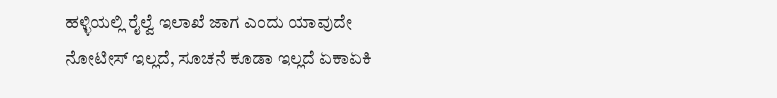ಹಳ್ಳಿಯಲ್ಲಿ ರೈಲ್ವೆ ಇಲಾಖೆ ಜಾಗ ಎಂದು ಯಾವುದೇ ನೋಟೀಸ್ ಇಲ್ಲದೆ, ಸೂಚನೆ ಕೂಡಾ ಇಲ್ಲದೆ ಏಕಾಏಕಿ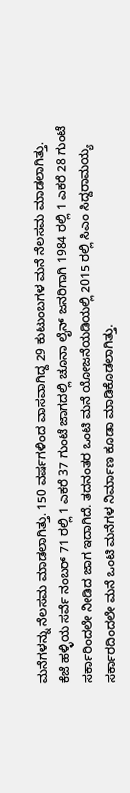ಮನೆಗಳನ್ನು ನೆಲಸಮ ಮಾಡಲಾಗಿತ್ತು. 150 ವರ್ಷಗಳಿಂದ ವಾಸವಾಗಿದ್ದ 29 ಕುಟುಂಬಗಳ ಮನೆ ನೆಲಸಮ ಮಾಡಲಾಗಿತ್ತು.
ಕೆಜೆ ಹಳ್ಳಿಯ ಸರ್ವೆ ನಂಬರ್ 71 ರಲ್ಲಿ 1 ಎಕರೆ 37 ಗುಂಟೆ ಜಾಗದಲ್ಲಿ ಚೂನಾ ಲೈನ್ ಜನರಿಗಾಗಿ 1984 ರಲ್ಲಿ 1 ಎಕರೆ 28 ಗುಂಟೆ ಸರ್ಕಾರಿಂದಲೇ ನೀಡಿದ ಜಾಗ ಇದಾಗಿದೆ. ತದನಂತರ ಒಂಟಿ ಮನೆ ಯೋಜನೆಯಡಿಯಲ್ಲಿ 2015 ರಲ್ಲಿ ಸಿಎಂ ಸಿದ್ದರಾಮಯ್ಯ ಸರ್ಕಾರದಿಂದಲೇ ಮನೆ ಒಂಟಿ ಮನೆಗಳ ನಿರ್ಮಾಣ ಕೂಡಾ ಮಾಡಿಕೊಡಲಾಗಿತ್ತು.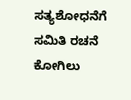ಸತ್ಯಶೋಧನೆಗೆ ಸಮಿತಿ ರಚನೆ
ಕೋಗಿಲು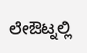ಲೇಔಟ್ನಲ್ಲಿ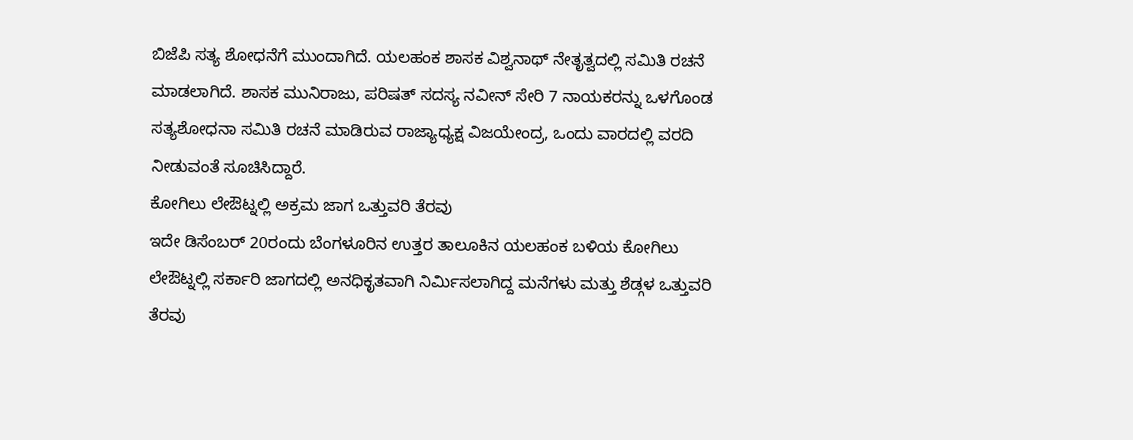ಬಿಜೆಪಿ ಸತ್ಯ ಶೋಧನೆಗೆ ಮುಂದಾಗಿದೆ. ಯಲಹಂಕ ಶಾಸಕ ವಿಶ್ವನಾಥ್ ನೇತೃತ್ವದಲ್ಲಿ ಸಮಿತಿ ರಚನೆ ಮಾಡಲಾಗಿದೆ. ಶಾಸಕ ಮುನಿರಾಜು, ಪರಿಷತ್ ಸದಸ್ಯ ನವೀನ್ ಸೇರಿ 7 ನಾಯಕರನ್ನು ಒಳಗೊಂಡ ಸತ್ಯಶೋಧನಾ ಸಮಿತಿ ರಚನೆ ಮಾಡಿರುವ ರಾಜ್ಯಾಧ್ಯಕ್ಷ ವಿಜಯೇಂದ್ರ, ಒಂದು ವಾರದಲ್ಲಿ ವರದಿ ನೀಡುವಂತೆ ಸೂಚಿಸಿದ್ದಾರೆ.
ಕೋಗಿಲು ಲೇಔಟ್ನಲ್ಲಿ ಅಕ್ರಮ ಜಾಗ ಒತ್ತುವರಿ ತೆರವು
ಇದೇ ಡಿಸೆಂಬರ್ 20ರಂದು ಬೆಂಗಳೂರಿನ ಉತ್ತರ ತಾಲೂಕಿನ ಯಲಹಂಕ ಬಳಿಯ ಕೋಗಿಲು ಲೇಔಟ್ನಲ್ಲಿ ಸರ್ಕಾರಿ ಜಾಗದಲ್ಲಿ ಅನಧಿಕೃತವಾಗಿ ನಿರ್ಮಿಸಲಾಗಿದ್ದ ಮನೆಗಳು ಮತ್ತು ಶೆಡ್ಗಳ ಒತ್ತುವರಿ ತೆರವು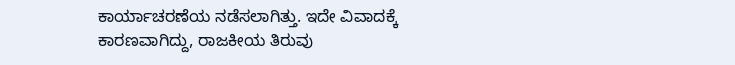ಕಾರ್ಯಾಚರಣೆಯ ನಡೆಸಲಾಗಿತ್ತು. ಇದೇ ವಿವಾದಕ್ಕೆ ಕಾರಣವಾಗಿದ್ದು, ರಾಜಕೀಯ ತಿರುವು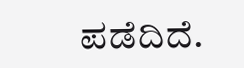ಪಡೆದಿದೆ.